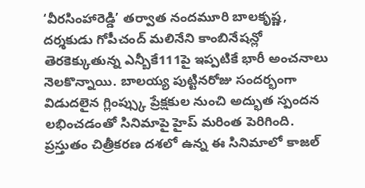‘వీరసింహారెడ్డి’ తర్వాత నందమూరి బాలకృష్ణ, దర్శకుడు గోపీచంద్ మలినేని కాంబినేషన్లో తెరకెక్కుతున్న ఎన్బీకే111పై ఇప్పటికే భారీ అంచనాలు నెలకొన్నాయి. బాలయ్య పుట్టినరోజు సందర్భంగా విడుదలైన గ్లింప్స్కు ప్రేక్షకుల నుంచి అద్భుత స్పందన లభించడంతో సినిమాపై హైప్ మరింత పెరిగింది. ప్రస్తుతం చిత్రీకరణ దశలో ఉన్న ఈ సినిమాలో కాజల్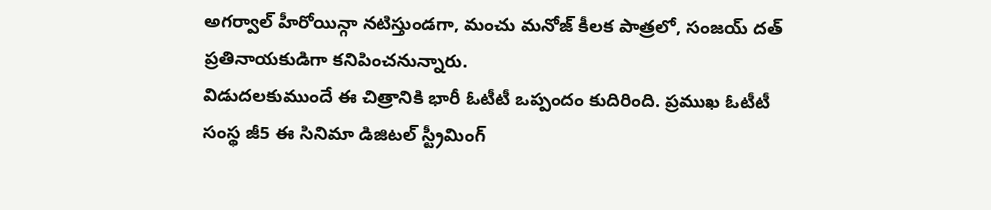అగర్వాల్ హీరోయిన్గా నటిస్తుండగా, మంచు మనోజ్ కీలక పాత్రలో, సంజయ్ దత్ ప్రతినాయకుడిగా కనిపించనున్నారు.
విడుదలకుముందే ఈ చిత్రానికి భారీ ఓటీటీ ఒప్పందం కుదిరింది. ప్రముఖ ఓటీటీ సంస్థ జీ5 ఈ సినిమా డిజిటల్ స్ట్రీమింగ్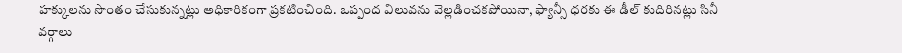హక్కులను సొంతం చేసుకున్నట్లు అధికారికంగా ప్రకటించింది. ఒప్పంద విలువను వెల్లడించకపోయినా, ఫ్యాన్సీ ధరకు ఈ డీల్ కుదిరినట్లు సినీ వర్గాలు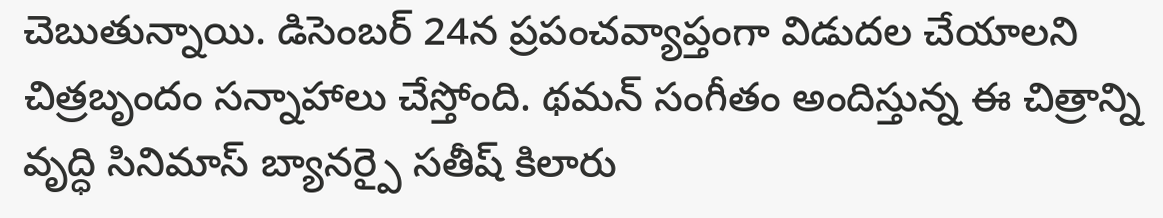చెబుతున్నాయి. డిసెంబర్ 24న ప్రపంచవ్యాప్తంగా విడుదల చేయాలని చిత్రబృందం సన్నాహాలు చేస్తోంది. థమన్ సంగీతం అందిస్తున్న ఈ చిత్రాన్ని వృద్ధి సినిమాస్ బ్యానర్పై సతీష్ కిలారు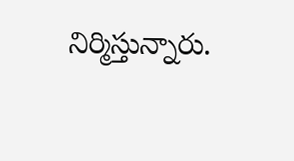నిర్మిస్తున్నారు.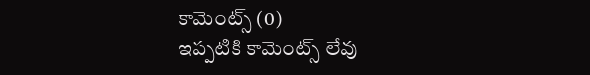కామెంట్స్ (0)
ఇప్పటికి కామెంట్స్ లేవు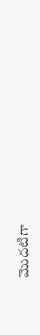మొదటిగా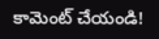కామెంట్ చేయండి!